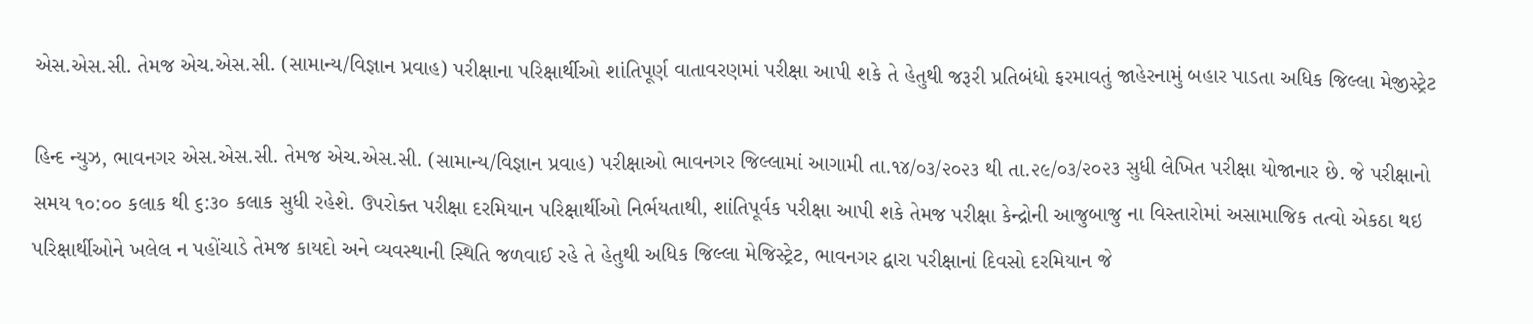એસ.એસ.સી. તેમજ એચ.એસ.સી. (સામાન્ય/વિજ્ઞાન પ્રવાહ) પરીક્ષાના પરિક્ષાર્થીઓ શાંતિપૂર્ણ વાતાવરણમાં પરીક્ષા આપી શકે તે હેતુથી જરૂરી પ્રતિબંધો ફરમાવતું જાહેરનામું બહાર પાડતા અધિક જિલ્લા મેજીસ્ટ્રેટ

હિન્દ ન્યુઝ, ભાવનગર એસ.એસ.સી. તેમજ એચ.એસ.સી. (સામાન્ય/વિજ્ઞાન પ્રવાહ) પરીક્ષાઓ ભાવનગર જિલ્લામાં આગામી તા.૧૪/૦૩/૨૦૨૩ થી તા.૨૯/૦૩/૨૦૨૩ સુધી લેખિત પરીક્ષા યોજાનાર છે. જે પરીક્ષાનો સમય ૧૦:૦૦ કલાક થી ૬:૩૦ કલાક સુધી રહેશે. ઉપરોક્ત પરીક્ષા દરમિયાન પરિક્ષાર્થીઓ નિર્ભયતાથી, શાંતિપૂર્વક પરીક્ષા આપી શકે તેમજ પરીક્ષા કેન્દ્રોની આજુબાજુ ના વિસ્તારોમાં અસામાજિક તત્વો એકઠા થઇ પરિક્ષાર્થીઓને ખલેલ ન પહોંચાડે તેમજ કાયદો અને વ્યવસ્થાની સ્થિતિ જળવાઈ રહે તે હેતુથી અધિક જિલ્લા મેજિસ્ટ્રેટ, ભાવનગર દ્વારા પરીક્ષાનાં દિવસો દરમિયાન જે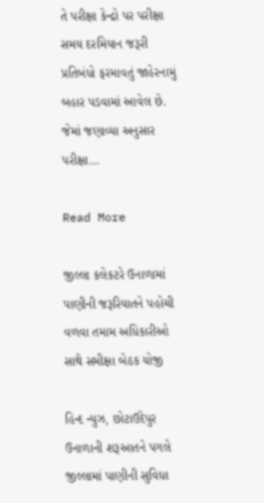તે પરીક્ષા કેન્દ્રો પર પરીક્ષા સમય દરમિયાન જરૂરી પ્રતિબંધો ફરમાવતું જાહેરનામું બહાર પડવામાં આવેલ છે. જેમાં જણાવ્યા અનુસાર પરીક્ષા…

Read More

જીલ્લા કલેકટરે ઉનાળામાં પાણીની જરૂરિયાતને પહોચી વળવા તમામ અધિકારીઓ સાથે સમીક્ષા બેઠક યોજી

હિન્દ ન્યુઝ, છોટાઉદેપુર ઉનાળાની શરૂઆતને પગલે જીલ્લામાં પાણીની સુવિધા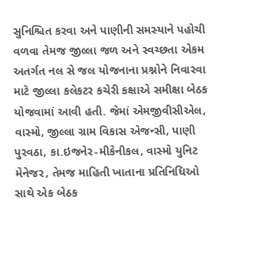સુનિશ્ચિત કરવા અને પાણીની સમસ્યાને પહોચી વળવા તેમજ જીલ્લા જળ અને સ્વચ્છતા એકમ અતર્ગત નલ સે જલ યોજનાના પ્રશ્નોને નિવારવા માટે જીલ્લા કલેકટર કચેરી કક્ષાએ સમીક્ષા બેઠક યોજવામાં આવી હતી. જેમાં એમજીવીસીએલ, વાસ્મો, જીલ્લા ગ્રામ વિકાસ એજન્સી, પાણી પુરવઠા, કા.ઇજનેર-મીકેનીકલ, વાસ્મો યુનિટ મેનેજર, તેમજ માહિતી ખાતાના પ્રતિનિધિઓ સાથે એક બેઠક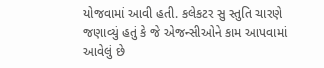યોજવામાં આવી હતી. કલેકટર સુ સ્તુતિ ચારણે જણાવ્યું હતું કે જે એજન્સીઓને કામ આપવામાં આવેલું છે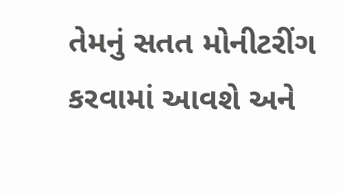તેમનું સતત મોનીટરીંગ કરવામાં આવશે અને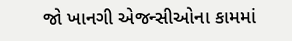જો ખાનગી એજન્સીઓના કામમાં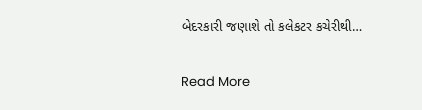બેદરકારી જણાશે તો કલેકટર કચેરીથી…

Read More